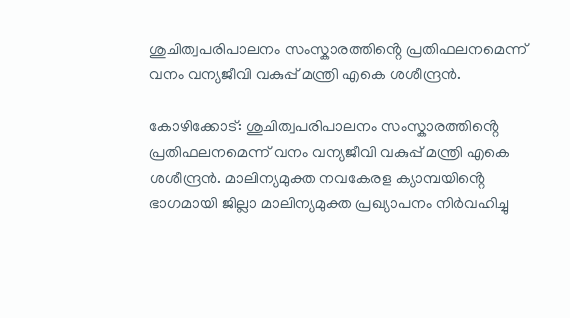ശുചിത്വപരിപാലനം സംസ്കാരത്തിൻ്റെ പ്രതിഫലനമെന്ന് വനം വന്യജീവി വകുപ്പ് മന്ത്രി എകെ ശശീന്ദ്രൻ.

കോഴിക്കോട്: ശുചിത്വപരിപാലനം സംസ്കാരത്തിൻ്റെ പ്രതിഫലനമെന്ന് വനം വന്യജീവി വകുപ്പ് മന്ത്രി എകെ ശശീന്ദ്രൻ. മാലിന്യമുക്ത നവകേരള ക്യാമ്പയിൻ്റെ ഭാഗമായി ജില്ലാ മാലിന്യമുക്ത പ്രഖ്യാപനം നിർവഹിച്ചു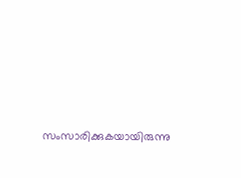സംസാരിക്കുകയായിരുന്നു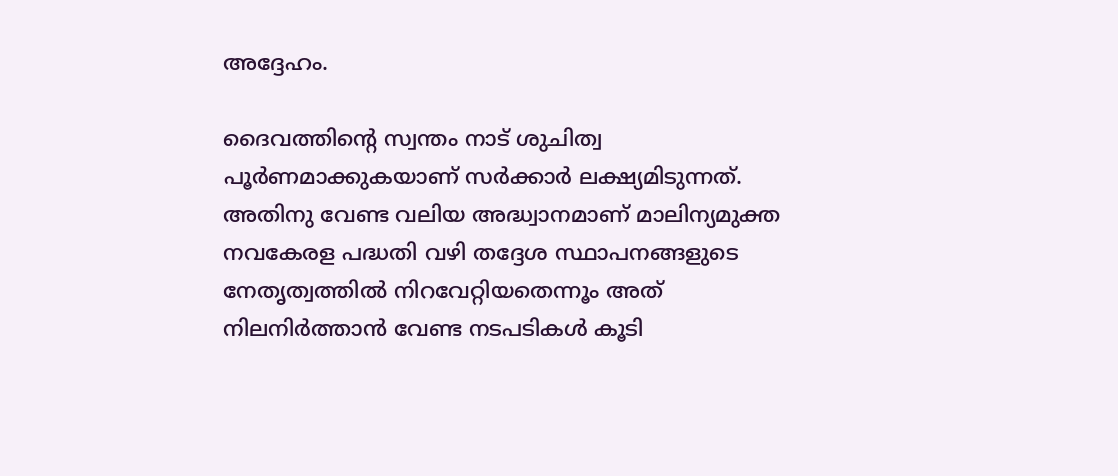അദ്ദേഹം.

ദൈവത്തിൻ്റെ സ്വന്തം നാട് ശുചിത്വ പൂർണമാക്കുകയാണ് സർക്കാർ ലക്ഷ്യമിടുന്നത്. അതിനു വേണ്ട വലിയ അദ്ധ്വാനമാണ് മാലിന്യമുക്ത നവകേരള പദ്ധതി വഴി തദ്ദേശ സ്ഥാപനങ്ങളുടെ നേതൃത്വത്തിൽ നിറവേറ്റിയതെന്നൂം അത് നിലനിർത്താൻ വേണ്ട നടപടികൾ കൂടി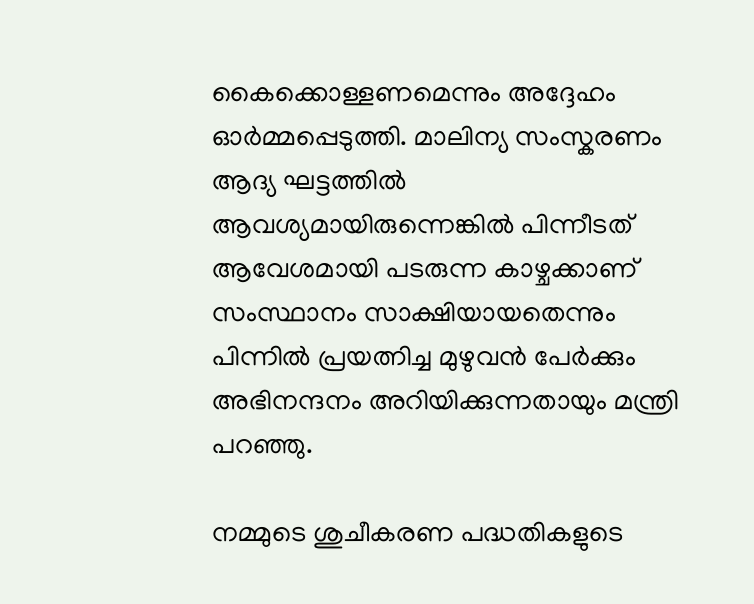കൈക്കൊള്ളണമെന്നും അദ്ദേഹം ഓർമ്മപ്പെടുത്തി. മാലിന്യ സംസ്കരണം ആദ്യ ഘട്ടത്തിൽ ആവശ്യമായിരുന്നെങ്കിൽ പിന്നീടത് ആവേശമായി പടരുന്ന കാഴ്ചക്കാണ് സംസ്ഥാനം സാക്ഷിയായതെന്നും പിന്നിൽ പ്രയത്നിച്ച മുഴുവൻ പേർക്കും അഭിനന്ദനം അറിയിക്കുന്നതായും മന്ത്രി പറഞ്ഞു.

നമ്മുടെ ശുചീകരണ പദ്ധതികളുടെ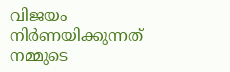വിജയം നിർണയിക്കുന്നത് നമ്മുടെ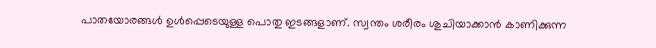പാതയോരങ്ങൾ ഉൾപ്പെടെയുള്ള പൊതു ഇടങ്ങളാണ്. സ്വന്തം ശരീരം ശുചിയാക്കാൻ കാണിക്കുന്ന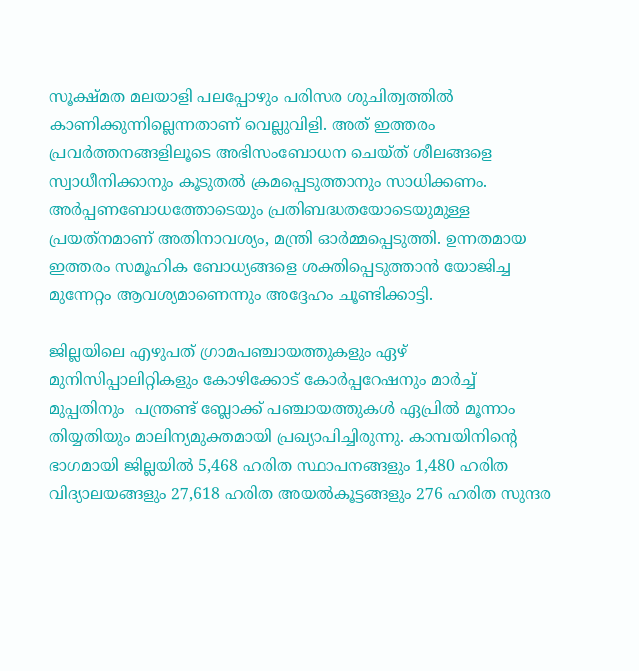സൂക്ഷ്മത മലയാളി പലപ്പോഴും പരിസര ശുചിത്വത്തിൽ കാണിക്കുന്നില്ലെന്നതാണ് വെല്ലുവിളി. അത് ഇത്തരം പ്രവർത്തനങ്ങളിലൂടെ അഭിസംബോധന ചെയ്ത് ശീലങ്ങളെ സ്വാധീനിക്കാനും കൂടുതൽ ക്രമപ്പെടുത്താനും സാധിക്കണം. അർപ്പണബോധത്തോടെയും പ്രതിബദ്ധതയോടെയുമുള്ള പ്രയത്‌നമാണ് അതിനാവശ്യം, മന്ത്രി ഓർമ്മപ്പെടുത്തി. ഉന്നതമായ ഇത്തരം സമൂഹിക ബോധ്യങ്ങളെ ശക്തിപ്പെടുത്താൻ യോജിച്ച മുന്നേറ്റം ആവശ്യമാണെന്നും അദ്ദേഹം ചൂണ്ടിക്കാട്ടി.

ജില്ലയിലെ എഴുപത് ഗ്രാമപഞ്ചായത്തുകളും ഏഴ് മുനിസിപ്പാലിറ്റികളും കോഴിക്കോട് കോർപ്പറേഷനും മാർച്ച് മുപ്പതിനും  പന്ത്രണ്ട് ബ്ലോക്ക് പഞ്ചായത്തുകൾ ഏപ്രിൽ മൂന്നാം തിയ്യതിയും മാലിന്യമുക്തമായി പ്രഖ്യാപിച്ചിരുന്നു. കാമ്പയിനിൻ്റെ ഭാഗമായി ജില്ലയിൽ 5,468 ഹരിത സ്ഥാപനങ്ങളും 1,480 ഹരിത വിദ്യാലയങ്ങളും 27,618 ഹരിത അയൽകൂട്ടങ്ങളും 276 ഹരിത സുന്ദര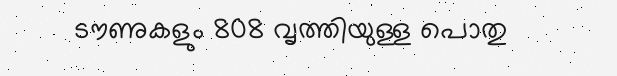ടൗണുകളും 808 വൃത്തിയുള്ള പൊതു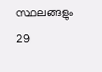സ്ഥലങ്ങളും 29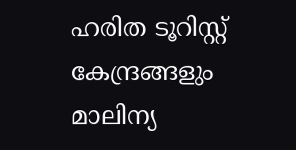ഹരിത ടൂറിസ്റ്റ് കേന്ദ്രങ്ങളും മാലിന്യ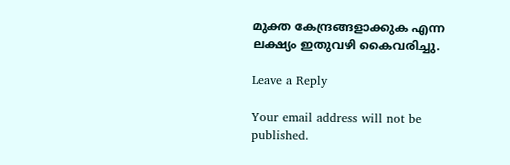മുക്ത കേന്ദ്രങ്ങളാക്കുക എന്ന ലക്ഷ്യം ഇതുവഴി കൈവരിച്ചു.

Leave a Reply

Your email address will not be published.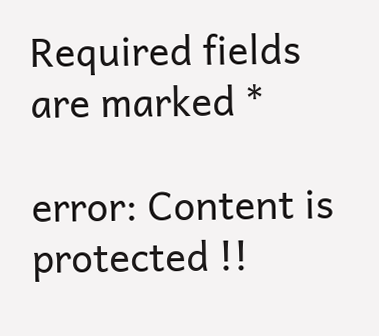Required fields are marked *

error: Content is protected !!